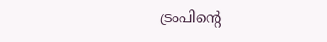ട്രംപിന്റെ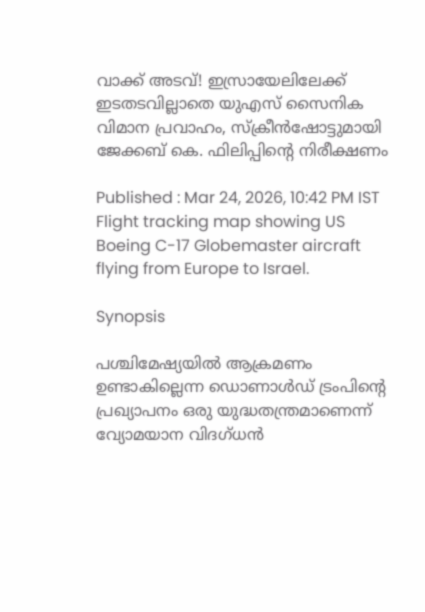വാക്ക് അടവ്! ഇസ്രായേലിലേക്ക് ഇടതടവില്ലാതെ യുഎസ് സൈനിക വിമാന പ്രവാഹം, സ്ക്രീൻഷോട്ടുമായി ജേക്കബ് കെ. ഫിലിപ്പിന്റെ നിരീക്ഷണം

Published : Mar 24, 2026, 10:42 PM IST
Flight tracking map showing US Boeing C-17 Globemaster aircraft flying from Europe to Israel.

Synopsis

പശ്ചിമേഷ്യയിൽ ആക്രമണം ഉണ്ടാകില്ലെന്ന ഡൊണാൾഡ് ട്രംപിന്റെ പ്രഖ്യാപനം ഒരു യുദ്ധതന്ത്രമാണെന്ന് വ്യോമയാന വിദഗ്ധൻ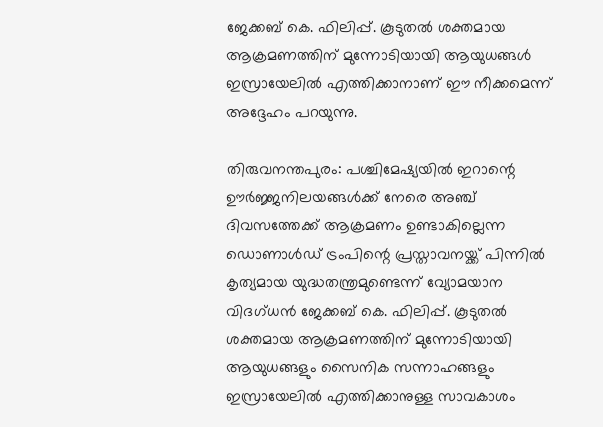ജേക്കബ് കെ. ഫിലിപ്പ്. കൂടുതൽ ശക്തമായ ആക്രമണത്തിന് മുന്നോടിയായി ആയുധങ്ങൾ ഇസ്രായേലിൽ എത്തിക്കാനാണ് ഈ നീക്കമെന്ന് അദ്ദേഹം പറയുന്നു.

തിരുവനന്തപുരം: പശ്ചിമേഷ്യയിൽ ഇറാന്റെ ഊർജ്ജനിലയങ്ങൾക്ക് നേരെ അഞ്ച് ദിവസത്തേക്ക് ആക്രമണം ഉണ്ടാകില്ലെന്ന ഡൊണാൾഡ് ട്രംപിന്റെ പ്രസ്താവനയ്ക്ക് പിന്നിൽ കൃത്യമായ യുദ്ധതന്ത്രമുണ്ടെന്ന് വ്യോമയാന വിദഗ്ധൻ ജേക്കബ് കെ. ഫിലിപ്പ്. കൂടുതൽ ശക്തമായ ആക്രമണത്തിന് മുന്നോടിയായി ആയുധങ്ങളും സൈനിക സന്നാഹങ്ങളും ഇസ്രായേലിൽ എത്തിക്കാനുള്ള സാവകാശം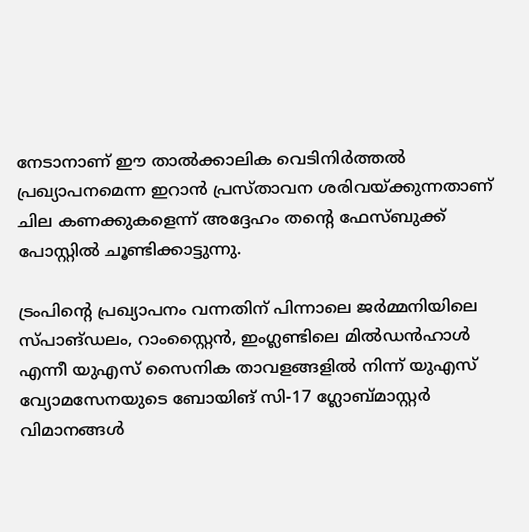നേടാനാണ് ഈ താൽക്കാലിക വെടിനിർത്തൽ പ്രഖ്യാപനമെന്ന ഇറാൻ പ്രസ്താവന ശരിവയ്ക്കുന്നതാണ് ചില കണക്കുകളെന്ന് അദ്ദേഹം തന്റെ ഫേസ്ബുക്ക് പോസ്റ്റിൽ ചൂണ്ടിക്കാട്ടുന്നു.

ട്രംപിന്റെ പ്രഖ്യാപനം വന്നതിന് പിന്നാലെ ജർമ്മനിയിലെ സ്പാങ്ഡലം, റാംസ്റ്റൈൻ, ഇംഗ്ലണ്ടിലെ മിൽഡൻഹാൾ എന്നീ യുഎസ് സൈനിക താവളങ്ങളിൽ നിന്ന് യുഎസ് വ്യോമസേനയുടെ ബോയിങ് സി-17 ഗ്ലോബ്മാസ്റ്റർ വിമാനങ്ങൾ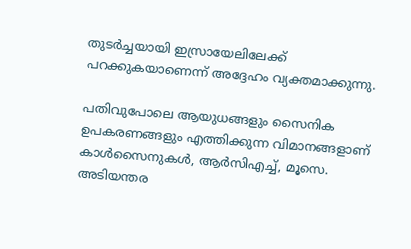തുടർച്ചയായി ഇസ്രായേലിലേക്ക് പറക്കുകയാണെന്ന് അദ്ദേഹം വ്യക്തമാക്കുന്നു.

പതിവുപോലെ ആയുധങ്ങളും സൈനിക ഉപകരണങ്ങളും എത്തിക്കുന്ന വിമാനങ്ങളാണ് കാൾസൈനുകൾ, ആര്‍സിഎച്ച്, മൂസെ. അടിയന്തര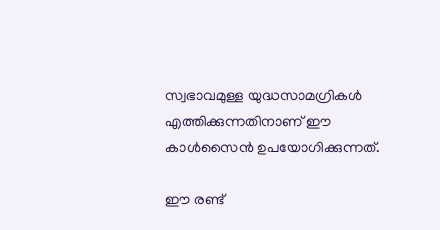സ്വഭാവമുള്ള യുദ്ധസാമഗ്രികൾ എത്തിക്കുന്നതിനാണ് ഈ കാൾസൈൻ ഉപയോഗിക്കുന്നത്.

ഈ രണ്ട്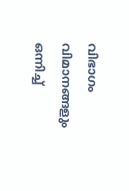വിഭാഗം വിമാനങ്ങളും ഒന്നിച്ച്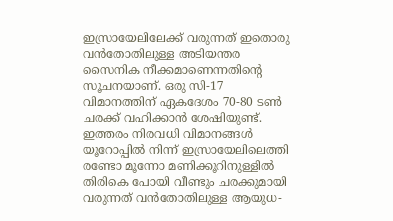ഇസ്രായേലിലേക്ക് വരുന്നത് ഇതൊരു വൻതോതിലുള്ള അടിയന്തര സൈനിക നീക്കമാണെന്നതിന്റെ സൂചനയാണ്. ഒരു സി-17 വിമാനത്തിന് ഏകദേശം 70-80 ടൺ ചരക്ക് വഹിക്കാൻ ശേഷിയുണ്ട്. ഇത്തരം നിരവധി വിമാനങ്ങൾ യൂറോപ്പിൽ നിന്ന് ഇസ്രായേലിലെത്തി രണ്ടോ മൂന്നോ മണിക്കൂറിനുള്ളിൽ തിരികെ പോയി വീണ്ടും ചരക്കുമായി വരുന്നത് വൻതോതിലുള്ള ആയുധ-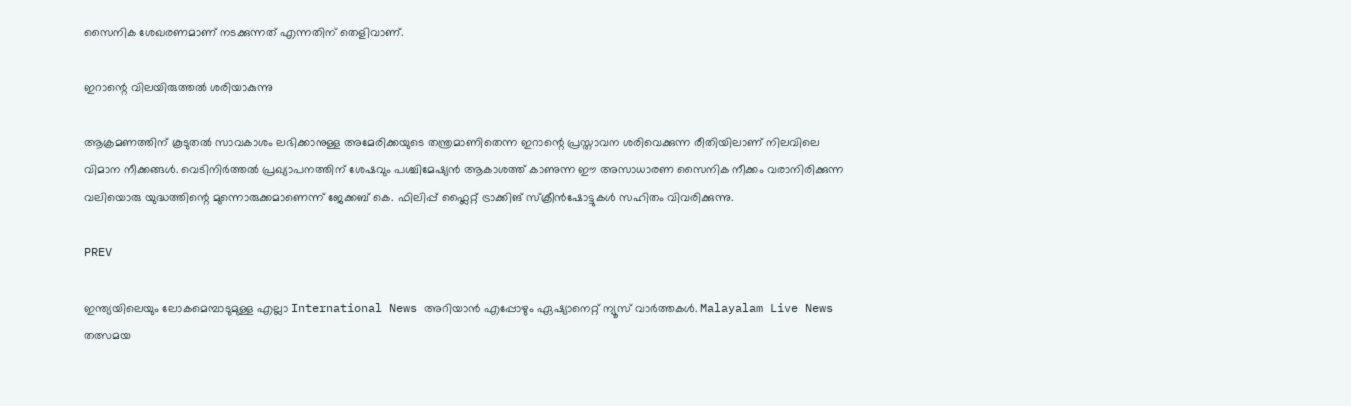സൈനിക ശേഖരണമാണ് നടക്കുന്നത് എന്നതിന് തെളിവാണ്.

ഇറാന്റെ വിലയിരുത്തൽ ശരിയാകുന്നു

ആക്രമണത്തിന് കൂടുതൽ സാവകാശം ലഭിക്കാനുള്ള അമേരിക്കയുടെ തന്ത്രമാണിതെന്ന ഇറാന്റെ പ്രസ്താവന ശരിവെക്കുന്ന രീതിയിലാണ് നിലവിലെ വിമാന നീക്കങ്ങൾ. വെടിനിർത്തൽ പ്രഖ്യാപനത്തിന് ശേഷവും പശ്ചിമേഷ്യൻ ആകാശത്ത് കാണുന്ന ഈ അസാധാരണ സൈനിക നീക്കം വരാനിരിക്കുന്ന വലിയൊരു യുദ്ധത്തിന്റെ മുന്നൊരുക്കമാണെന്ന് ജേക്കബ് കെ. ഫിലിപ്പ് ഫ്ലൈറ്റ് ട്രാക്കിങ് സ്ക്രീൻഷോട്ടുകൾ സഹിതം വിവരിക്കുന്നു.

PREV

ഇന്ത്യയിലെയും ലോകമെമ്പാടുമുള്ള എല്ലാ International News അറിയാൻ എപ്പോഴും ഏഷ്യാനെറ്റ് ന്യൂസ് വാർത്തകൾ. Malayalam Live News  തത്സമയ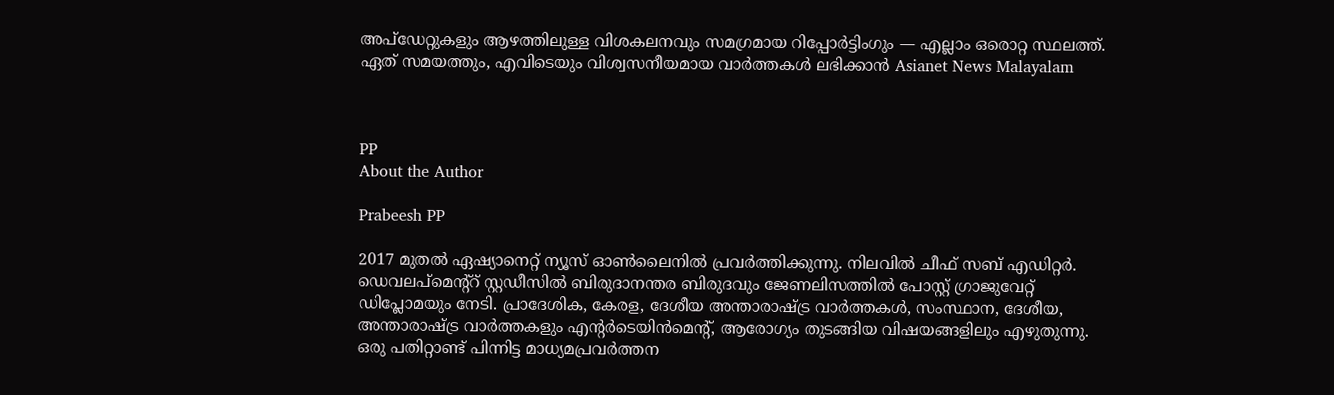അപ്‌ഡേറ്റുകളും ആഴത്തിലുള്ള വിശകലനവും സമഗ്രമായ റിപ്പോർട്ടിംഗും — എല്ലാം ഒരൊറ്റ സ്ഥലത്ത്. ഏത് സമയത്തും, എവിടെയും വിശ്വസനീയമായ വാർത്തകൾ ലഭിക്കാൻ Asianet News Malayalam



PP
About the Author

Prabeesh PP

2017 മുതല്‍ ഏഷ്യാനെറ്റ് ന്യൂസ് ഓണ്‍ലൈനില്‍ പ്രവര്‍ത്തിക്കുന്നു. നിലവില്‍ ചീഫ് സബ് എഡിറ്റര്‍. ഡെവലപ്മെന്റ്റ് സ്റ്റഡീസിൽ ബിരുദാനന്തര ബിരുദവും ജേണലിസത്തില്‍ പോസ്റ്റ് ഗ്രാജുവേറ്റ് ഡിപ്ലോമയും നേടി. പ്രാദേശിക, കേരള, ദേശീയ അന്താരാഷ്ട്ര വാർത്തകൾ, സംസ്ഥാന, ദേശീയ, അന്താരാഷ്ട്ര വാര്‍ത്തകളും എന്റര്‍ടെയിന്‍മെന്റ്, ആരോഗ്യം തുടങ്ങിയ വിഷയങ്ങളിലും എഴുതുന്നു. ഒരു പതിറ്റാണ്ട് പിന്നിട്ട മാധ്യമപ്രവര്‍ത്തന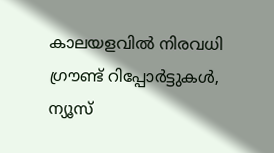കാലയളവില്‍ നിരവധി ഗ്രൗണ്ട് റിപ്പോര്‍ട്ടുകള്‍, ന്യൂസ്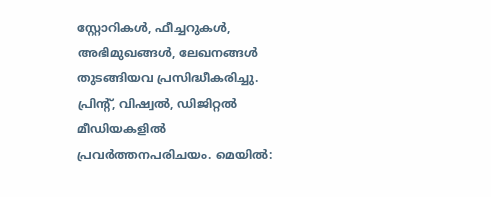സ്റ്റോറികള്‍, ഫീച്ചറുകള്‍, അഭിമുഖങ്ങള്‍, ലേഖനങ്ങള്‍ തുടങ്ങിയവ പ്രസിദ്ധീകരിച്ചു. പ്രിന്റ്, വിഷ്വല്‍, ഡിജിറ്റല്‍ മീഡിയകളില്‍ പ്രവര്‍ത്തനപരിചയം. മെയില്‍: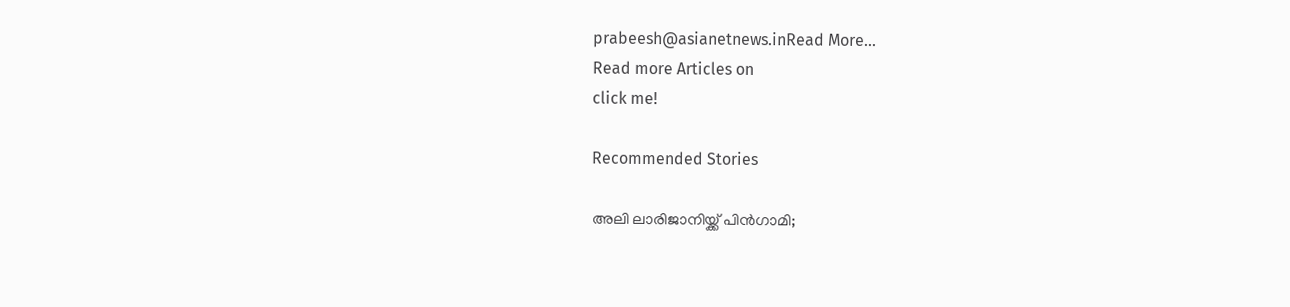prabeesh@asianetnews.inRead More...
Read more Articles on
click me!

Recommended Stories

അലി ലാരിജാനിയ്ക്ക് പിൻഗാമി;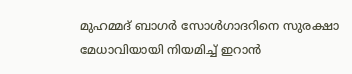മുഹമ്മദ് ബാഗർ സോൾഗാദറിനെ സുരക്ഷാ മേധാവിയായി നിയമിച്ച് ഇറാൻ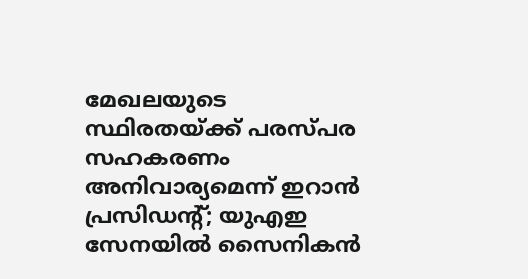മേഖലയുടെ സ്ഥിരതയ്ക്ക് പരസ്പര സഹകരണം അനിവാര്യമെന്ന് ഇറാൻ പ്രസിഡന്റ്; യുഎഇ സേനയിൽ സൈനികൻ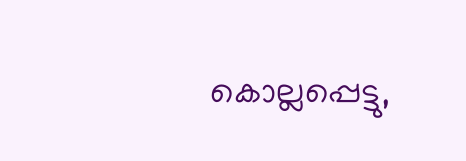കൊല്ലപ്പെട്ടു,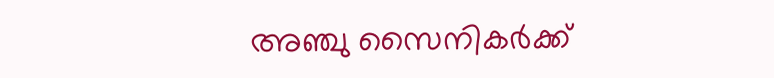അഞ്ചു സൈനികർക്ക്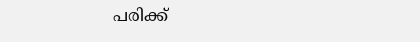പരിക്ക്